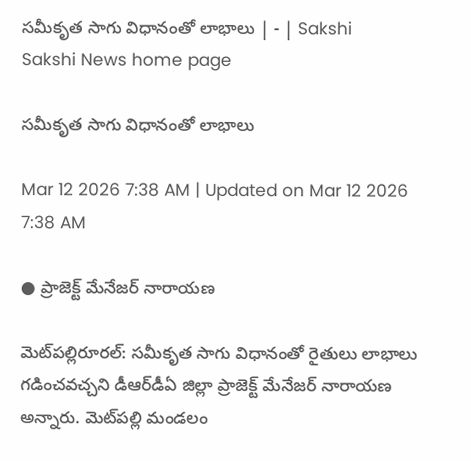సమీకృత సాగు విధానంతో లాభాలు | - | Sakshi
Sakshi News home page

సమీకృత సాగు విధానంతో లాభాలు

Mar 12 2026 7:38 AM | Updated on Mar 12 2026 7:38 AM

● ప్రాజెక్ట్‌ మేనేజర్‌ నారాయణ

మెట్‌పల్లిరూరల్‌: సమీకృత సాగు విధానంతో రైతులు లాభాలు గడించవచ్చని డీఆర్‌డీఏ జిల్లా ప్రాజెక్ట్‌ మేనేజర్‌ నారాయణ అన్నారు. మెట్‌పల్లి మండలం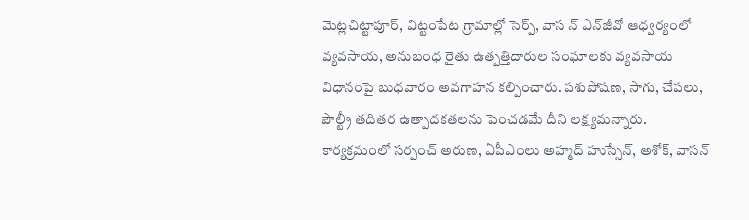మెట్లచిట్టాపూర్‌, విట్టంపేట గ్రామాల్లో సెర్ప్‌, వాస న్‌ ఎన్‌జీవో ఆధ్వర్యంలో వ్యవసాయ, అనుబంధ రైతు ఉత్పత్తిదారుల సంఘాలకు వ్యవసాయ విధానంపై బుధవారం అవగాహన కల్పించారు. పశుపోషణ, సాగు, చేపలు, పౌల్ట్రీ తదితర ఉత్పాదకతలను పెంచడమే దీని లక్ష్యమన్నారు. కార్యక్రమంలో సర్పంచ్‌ అరుణ, ఏపీఎంలు అహ్మద్‌ హుస్సేన్‌, అశోక్‌, వాసన్‌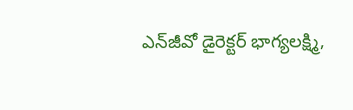ఎన్‌జీవో డైరెక్టర్‌ భాగ్యలక్ష్మి,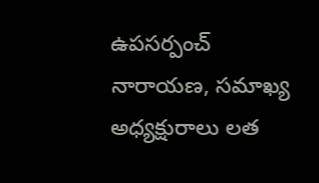ఉపసర్పంచ్‌ నారాయణ, సమాఖ్య అధ్యక్షురాలు లత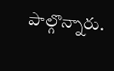పాల్గొన్నారు.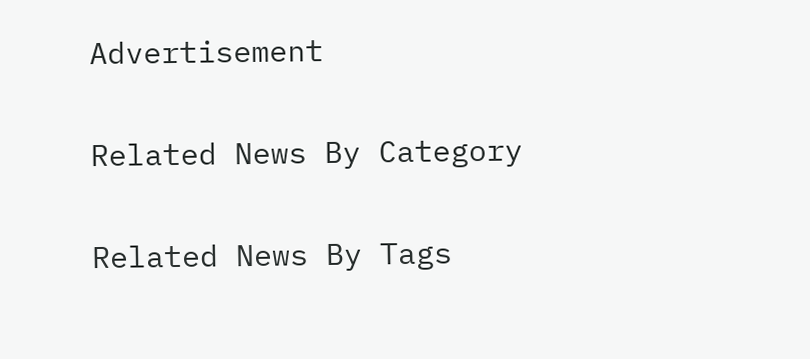Advertisement

Related News By Category

Related News By Tags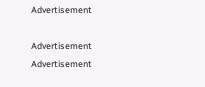Advertisement

Advertisement
Advertisement